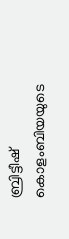ബ്രിട്ടീഷ് കൊളംബിയയുടെ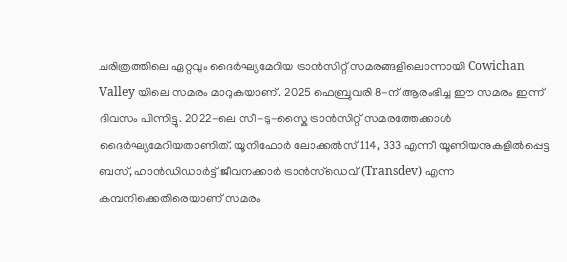ചരിത്രത്തിലെ ഏറ്റവും ദൈർഘ്യമേറിയ ട്രാൻസിറ്റ് സമരങ്ങളിലൊന്നായി Cowichan Valley യിലെ സമരം മാറുകയാണ്. 2025 ഫെബ്രുവരി 8-ന് ആരംഭിച്ച ഈ സമരം ഇന്ന് ദിവസം പിന്നിട്ടു. 2022-ലെ സീ-ടു-സ്കൈ ട്രാൻസിറ്റ് സമരത്തേക്കാൾ ദൈർഘ്യമേറിയതാണിത്. യൂനിഫോർ ലോക്കൽസ് 114, 333 എന്നീ യൂണിയനുകളിൽപ്പെട്ട ബസ്, ഹാൻഡിഡാർട്ട് ജീവനക്കാർ ട്രാൻസ്ഡെവ് (Transdev) എന്ന കമ്പനിക്കെതിരെയാണ് സമരം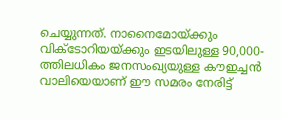ചെയ്യുന്നത്. നാനൈമോയ്ക്കും വിക്ടോറിയയ്ക്കും ഇടയിലുള്ള 90,000-ത്തിലധികം ജനസംഖ്യയുള്ള കൗഇച്ചൻ വാലിയെയാണ് ഈ സമരം നേരിട്ട്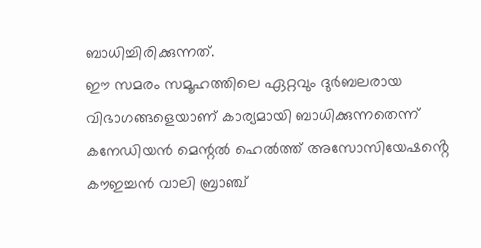ബാധിച്ചിരിക്കുന്നത്.
ഈ സമരം സമൂഹത്തിലെ ഏറ്റവും ദുർബലരായ വിഭാഗങ്ങളെയാണ് കാര്യമായി ബാധിക്കുന്നതെന്ന് കനേഡിയൻ മെന്റൽ ഹെൽത്ത് അസോസിയേഷൻ്റെ കൗഇച്ചൻ വാലി ബ്രാഞ്ച്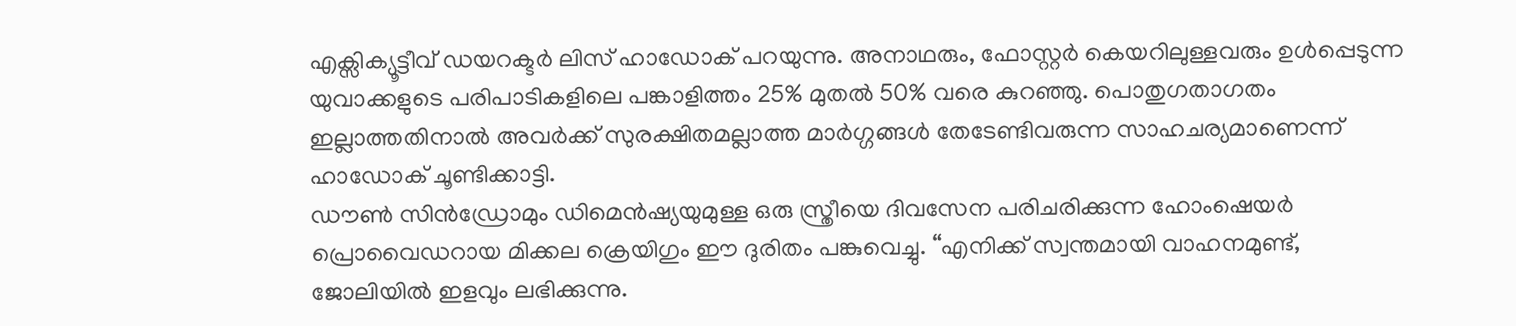എക്സിക്യൂട്ടീവ് ഡയറക്ടർ ലിസ് ഹാഡോക് പറയുന്നു. അനാഥരും, ഫോസ്റ്റർ കെയറിലുള്ളവരും ഉൾപ്പെടുന്ന യുവാക്കളുടെ പരിപാടികളിലെ പങ്കാളിത്തം 25% മുതൽ 50% വരെ കുറഞ്ഞു. പൊതുഗതാഗതം ഇല്ലാത്തതിനാൽ അവർക്ക് സുരക്ഷിതമല്ലാത്ത മാർഗ്ഗങ്ങൾ തേടേണ്ടിവരുന്ന സാഹചര്യമാണെന്ന് ഹാഡോക് ചൂണ്ടിക്കാട്ടി.
ഡൗൺ സിൻഡ്രോമും ഡിമെൻഷ്യയുമുള്ള ഒരു സ്ത്രീയെ ദിവസേന പരിചരിക്കുന്ന ഹോംഷെയർ പ്രൊവൈഡറായ മിക്കല ക്രെയിഗും ഈ ദുരിതം പങ്കുവെച്ചു. “എനിക്ക് സ്വന്തമായി വാഹനമുണ്ട്, ജോലിയിൽ ഇളവും ലഭിക്കുന്നു.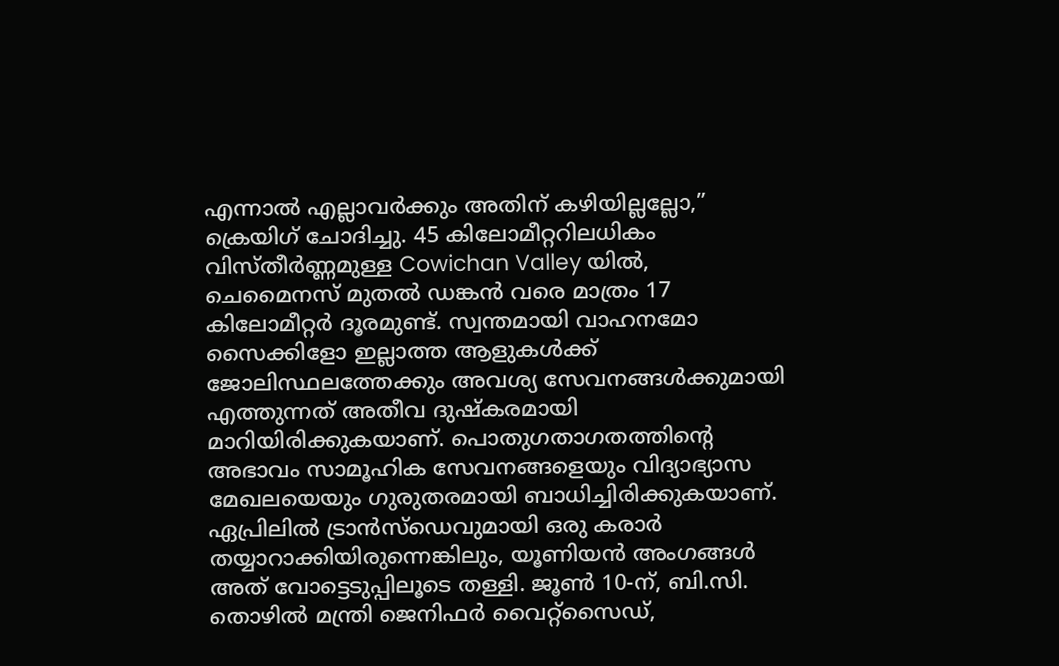എന്നാൽ എല്ലാവർക്കും അതിന് കഴിയില്ലല്ലോ,” ക്രെയിഗ് ചോദിച്ചു. 45 കിലോമീറ്ററിലധികം വിസ്തീർണ്ണമുള്ള Cowichan Valley യിൽ, ചെമൈനസ് മുതൽ ഡങ്കൻ വരെ മാത്രം 17 കിലോമീറ്റർ ദൂരമുണ്ട്. സ്വന്തമായി വാഹനമോ സൈക്കിളോ ഇല്ലാത്ത ആളുകൾക്ക് ജോലിസ്ഥലത്തേക്കും അവശ്യ സേവനങ്ങൾക്കുമായി എത്തുന്നത് അതീവ ദുഷ്കരമായി മാറിയിരിക്കുകയാണ്. പൊതുഗതാഗതത്തിന്റെ അഭാവം സാമൂഹിക സേവനങ്ങളെയും വിദ്യാഭ്യാസ മേഖലയെയും ഗുരുതരമായി ബാധിച്ചിരിക്കുകയാണ്.
ഏപ്രിലിൽ ട്രാൻസ്ഡെവുമായി ഒരു കരാർ തയ്യാറാക്കിയിരുന്നെങ്കിലും, യൂണിയൻ അംഗങ്ങൾ അത് വോട്ടെടുപ്പിലൂടെ തള്ളി. ജൂൺ 10-ന്, ബി.സി. തൊഴിൽ മന്ത്രി ജെനിഫർ വൈറ്റ്സൈഡ്,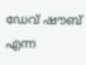ഡേവ് ഷൗബ് എന്ന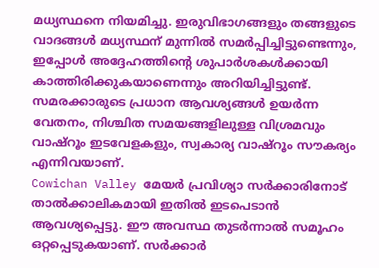മധ്യസ്ഥനെ നിയമിച്ചു. ഇരുവിഭാഗങ്ങളും തങ്ങളുടെ വാദങ്ങൾ മധ്യസ്ഥന് മുന്നിൽ സമർപ്പിച്ചിട്ടുണ്ടെന്നും, ഇപ്പോൾ അദ്ദേഹത്തിൻ്റെ ശുപാർശകൾക്കായി കാത്തിരിക്കുകയാണെന്നും അറിയിച്ചിട്ടുണ്ട്. സമരക്കാരുടെ പ്രധാന ആവശ്യങ്ങൾ ഉയർന്ന വേതനം, നിശ്ചിത സമയങ്ങളിലുള്ള വിശ്രമവും വാഷ്റൂം ഇടവേളകളും, സ്വകാര്യ വാഷ്റൂം സൗകര്യം എന്നിവയാണ്.
Cowichan Valley മേയർ പ്രവിശ്യാ സർക്കാരിനോട് താൽക്കാലികമായി ഇതിൽ ഇടപെടാൻ ആവശ്യപ്പെട്ടു. ഈ അവസ്ഥ തുടർന്നാൽ സമൂഹം ഒറ്റപ്പെടുകയാണ്. സർക്കാർ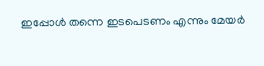ഇപ്പോൾ തന്നെ ഇടപെടണം എന്നും മേയർ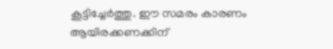കൂട്ടിച്ചേർത്തു. ഈ സമരം കാരണം ആയിരക്കണക്കിന്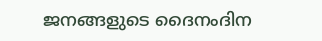ജനങ്ങളുടെ ദൈനംദിന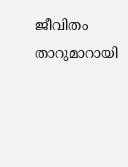ജീവിതം താറുമാറായി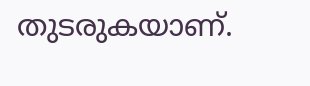തുടരുകയാണ്.